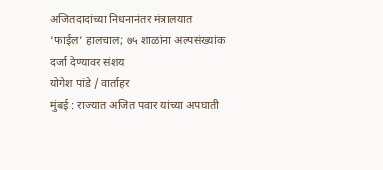अजितदादांच्या निधनानंतर मंत्रालयात ‘फाईल’ हालचाल; ७५ शाळांना अल्पसंख्यांक दर्जा देण्यावर संशय
योगेश पांडे / वार्ताहर
मुंबई : राज्यात अजित पवार यांच्या अपघाती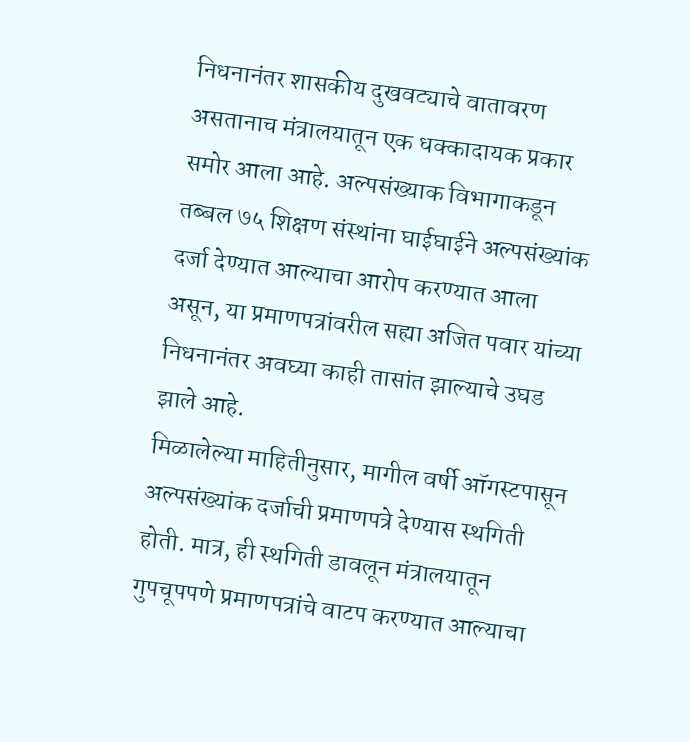निधनानंतर शासकीय दुखवट्याचे वातावरण असतानाच मंत्रालयातून एक धक्कादायक प्रकार समोर आला आहे. अल्पसंख्याक विभागाकडून तब्बल ७५ शिक्षण संस्थांना घाईघाईने अल्पसंख्यांक दर्जा देण्यात आल्याचा आरोप करण्यात आला असून, या प्रमाणपत्रांवरील सह्या अजित पवार यांच्या निधनानंतर अवघ्या काही तासांत झाल्याचे उघड झाले आहे.
मिळालेल्या माहितीनुसार, मागील वर्षी ऑगस्टपासून अल्पसंख्यांक दर्जाची प्रमाणपत्रे देण्यास स्थगिती होती. मात्र, ही स्थगिती डावलून मंत्रालयातून गुपचूपपणे प्रमाणपत्रांचे वाटप करण्यात आल्याचा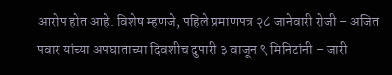आरोप होत आहे. विशेष म्हणजे, पहिले प्रमाणपत्र २८ जानेवारी रोजी – अजित पवार यांच्या अपघाताच्या दिवशीच दुपारी ३ वाजून ९ मिनिटांनी – जारी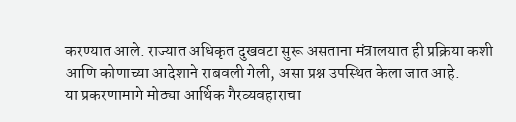करण्यात आले. राज्यात अधिकृत दुखवटा सुरू असताना मंत्रालयात ही प्रक्रिया कशी आणि कोणाच्या आदेशाने राबवली गेली, असा प्रश्न उपस्थित केला जात आहे.
या प्रकरणामागे मोठ्या आर्थिक गैरव्यवहाराचा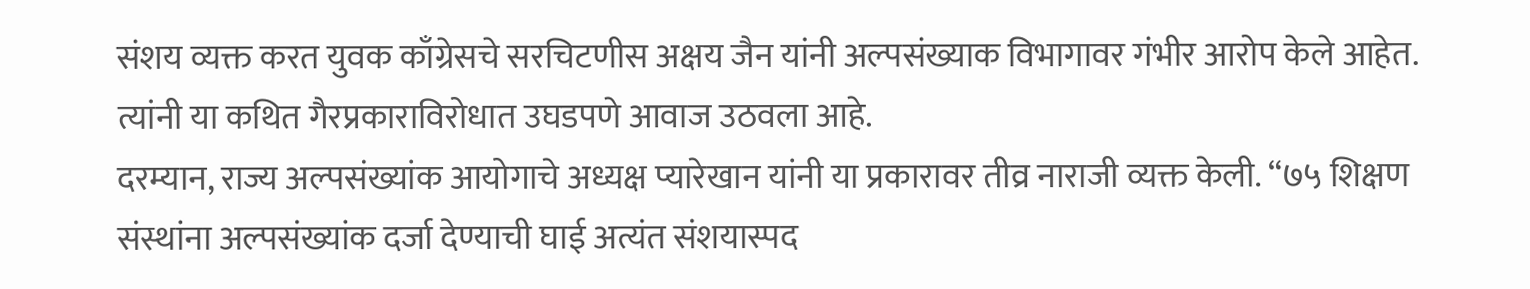संशय व्यक्त करत युवक काँग्रेसचे सरचिटणीस अक्षय जैन यांनी अल्पसंख्याक विभागावर गंभीर आरोप केले आहेत. त्यांनी या कथित गैरप्रकाराविरोधात उघडपणे आवाज उठवला आहे.
दरम्यान, राज्य अल्पसंख्यांक आयोगाचे अध्यक्ष प्यारेखान यांनी या प्रकारावर तीव्र नाराजी व्यक्त केली. “७५ शिक्षण संस्थांना अल्पसंख्यांक दर्जा देण्याची घाई अत्यंत संशयास्पद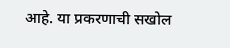आहे. या प्रकरणाची सखोल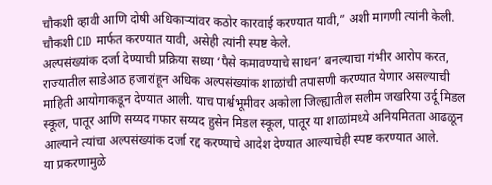चौकशी व्हावी आणि दोषी अधिकाऱ्यांवर कठोर कारवाई करण्यात यावी,” अशी मागणी त्यांनी केली. चौकशी CID मार्फत करण्यात यावी, असेही त्यांनी स्पष्ट केले.
अल्पसंख्यांक दर्जा देण्याची प्रक्रिया सध्या ‘पैसे कमावण्याचे साधन’ बनल्याचा गंभीर आरोप करत, राज्यातील साडेआठ हजारांहून अधिक अल्पसंख्यांक शाळांची तपासणी करण्यात येणार असल्याची माहिती आयोगाकडून देण्यात आली. याच पार्श्वभूमीवर अकोला जिल्ह्यातील सलीम जखरिया उर्दू मिडल स्कूल, पातूर आणि सय्यद गफार सय्यद हुसेन मिडल स्कूल, पातूर या शाळांमध्ये अनियमितता आढळून आल्याने त्यांचा अल्पसंख्यांक दर्जा रद्द करण्याचे आदेश देण्यात आल्याचेही स्पष्ट करण्यात आले.
या प्रकरणामुळे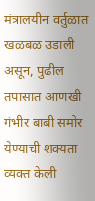मंत्रालयीन वर्तुळात खळबळ उडाली असून, पुढील तपासात आणखी गंभीर बाबी समोर येण्याची शक्यता व्यक्त केली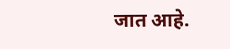जात आहे.